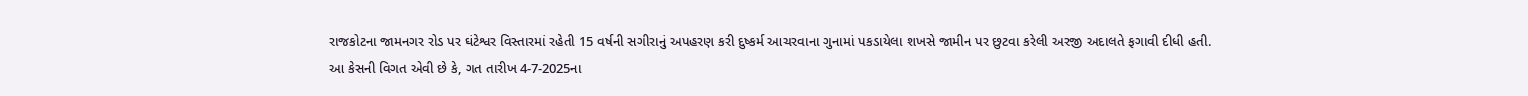રાજકોટના જામનગર રોડ પર ઘંટેશ્વર વિસ્તારમાં રહેતી 15 વર્ષની સગીરાનું અપહરણ કરી દુષ્કર્મ આચરવાના ગુનામાં પકડાયેલા શખસે જામીન પર છુટવા કરેલી અરજી અદાલતે ફગાવી દીધી હતી.
આ કેસની વિગત એવી છે કે, ગત તારીખ 4-7-2025ના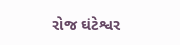રોજ ઘંટેશ્વર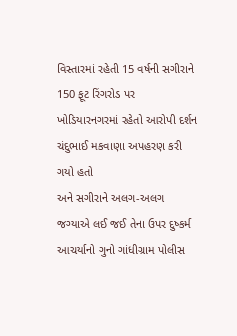વિસ્તારમાં રહેતી 15 વર્ષની સગીરાને 150 ફૂટ રિંગરોડ પર ખોડિયારનગરમાં રહેતો આરોપી દર્શન ચંદુભાઈ મકવાણા અપહરણ કરી ગયો હતો
અને સગીરાને અલગ-અલગ જગ્યાએ લઈ જઈ તેના ઉપર દુષ્કર્મ આચર્યાનો ગુનો ગાંધીગ્રામ પોલીસ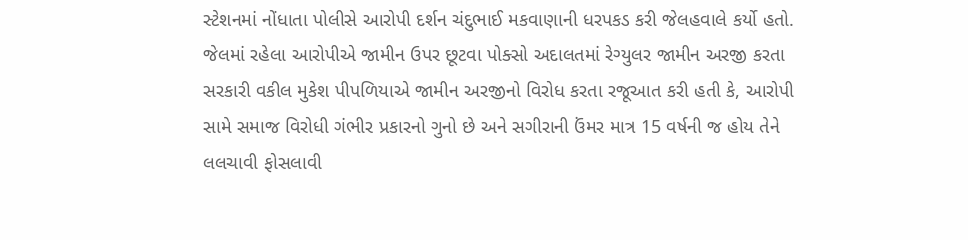સ્ટેશનમાં નોંધાતા પોલીસે આરોપી દર્શન ચંદુભાઈ મકવાણાની ધરપકડ કરી જેલહવાલે કર્યો હતો.
જેલમાં રહેલા આરોપીએ જામીન ઉપર છૂટવા પોક્સો અદાલતમાં રેગ્યુલર જામીન અરજી કરતા સરકારી વકીલ મુકેશ પીપળિયાએ જામીન અરજીનો વિરોધ કરતા રજૂઆત કરી હતી કે, આરોપી સામે સમાજ વિરોધી ગંભીર પ્રકારનો ગુનો છે અને સગીરાની ઉંમર માત્ર 15 વર્ષની જ હોય તેને લલચાવી ફોસલાવી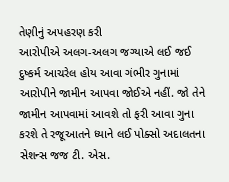તેણીનું અપહરણ કરી
આરોપીએ અલગ-અલગ જગ્યાએ લઈ જઈ દુષ્કર્મ આચરેલ હોય આવા ગંભીર ગુનામાં આરોપીને જામીન આપવા જોઈએ નહીં. જો તેને જામીન આપવામાં આવશે તો ફરી આવા ગુના કરશે તે રજૂઆતને ધ્યાને લઈ પોક્સો અદાલતના સેશન્સ જજ ટી. એસ.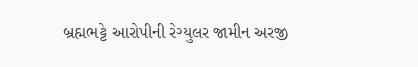બ્રહ્મભટ્ટે આરોપીની રેગ્યુલર જામીન અરજી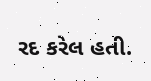રદ કરેલ હતી.